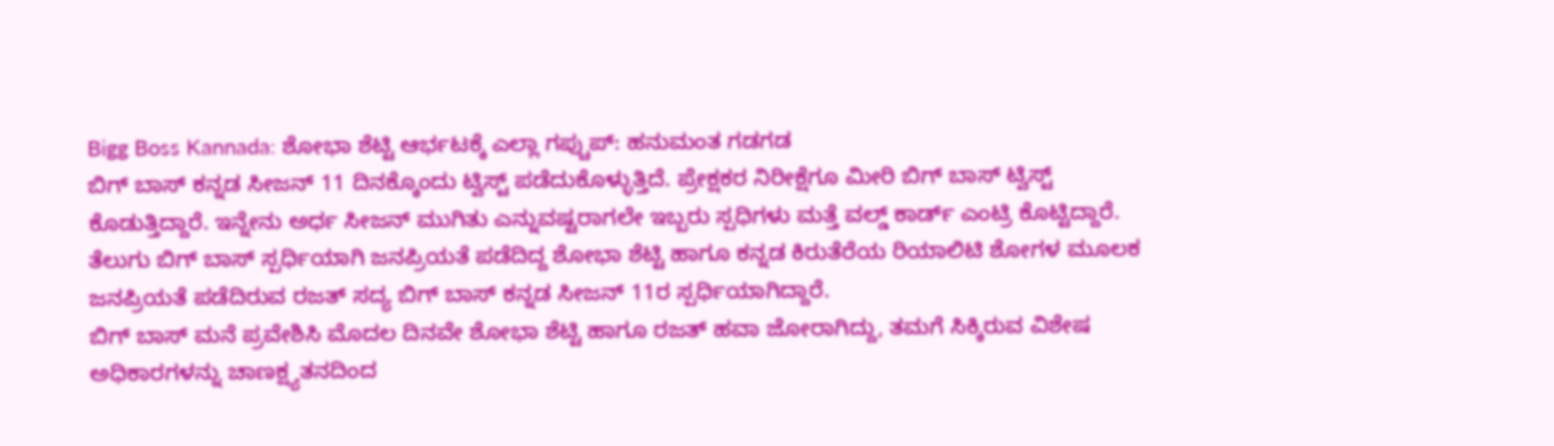Bigg Boss Kannada: ಶೋಭಾ ಶೆಟ್ಟಿ ಆರ್ಭಟಕ್ಕೆ ಎಲ್ಲಾ ಗಪ್ಚುಪ್: ಹನುಮಂತ ಗಡಗಡ
ಬಿಗ್ ಬಾಸ್ ಕನ್ನಡ ಸೀಜನ್ 11 ದಿನಕ್ಕೊಂದು ಟ್ವಿಸ್ಟ್ ಪಡೆದುಕೊಳ್ಳುತ್ತಿದೆ. ಪ್ರೇಕ್ಷಕರ ನಿರೀಕ್ಷೆಗೂ ಮೀರಿ ಬಿಗ್ ಬಾಸ್ ಟ್ವಿಸ್ಟ್ ಕೊಡುತ್ತಿದ್ದಾರೆ. ಇನ್ನೇನು ಅರ್ಧ ಸೀಜನ್ ಮುಗಿತು ಎನ್ನುವಷ್ಟರಾಗಲೇ ಇಬ್ಬರು ಸ್ಪಧಿಗಳು ಮತ್ತೆ ವಲ್ಡ್ ಕಾರ್ಡ್ ಎಂಟ್ರಿ ಕೊಟ್ಟಿದ್ದಾರೆ. ತೆಲುಗು ಬಿಗ್ ಬಾಸ್ ಸ್ಪರ್ಧಿಯಾಗಿ ಜನಪ್ರಿಯತೆ ಪಡೆದಿದ್ದ ಶೋಭಾ ಶೆಟ್ಟಿ ಹಾಗೂ ಕನ್ನಡ ಕಿರುತೆರೆಯ ರಿಯಾಲಿಟಿ ಶೋಗಳ ಮೂಲಕ ಜನಪ್ರಿಯತೆ ಪಡೆದಿರುವ ರಜತ್ ಸದ್ಯ ಬಿಗ್ ಬಾಸ್ ಕನ್ನಡ ಸೀಜನ್ 11ರ ಸ್ಪರ್ಧಿಯಾಗಿದ್ದಾರೆ.
ಬಿಗ್ ಬಾಸ್ ಮನೆ ಪ್ರವೇಶಿಸಿ ಮೊದಲ ದಿನವೇ ಶೋಭಾ ಶೆಟ್ಟಿ ಹಾಗೂ ರಜತ್ ಹವಾ ಜೋರಾಗಿದ್ದು, ತಮಗೆ ಸಿಕ್ಕಿರುವ ವಿಶೇಷ ಅಧಿಕಾರಗಳನ್ನು ಚಾಣಕ್ಷ್ಯತನದಿಂದ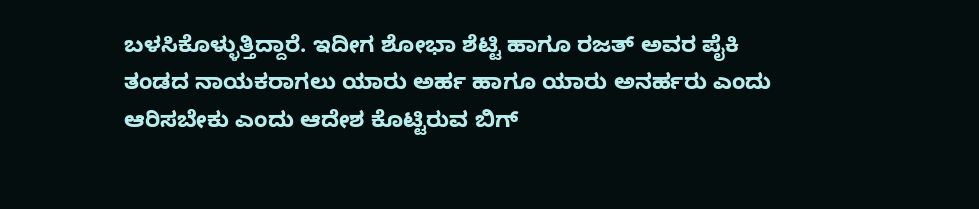ಬಳಸಿಕೊಳ್ಳುತ್ತಿದ್ದಾರೆ. ಇದೀಗ ಶೋಭಾ ಶೆಟ್ಟಿ ಹಾಗೂ ರಜತ್ ಅವರ ಪೈಕಿ ತಂಡದ ನಾಯಕರಾಗಲು ಯಾರು ಅರ್ಹ ಹಾಗೂ ಯಾರು ಅನರ್ಹರು ಎಂದು ಆರಿಸಬೇಕು ಎಂದು ಆದೇಶ ಕೊಟ್ಟಿರುವ ಬಿಗ್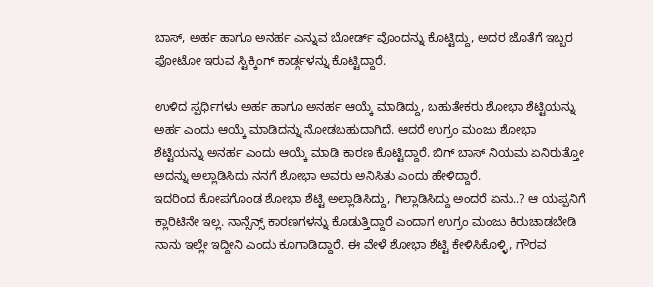ಬಾಸ್, ಅರ್ಹ ಹಾಗೂ ಅನರ್ಹ ಎನ್ನುವ ಬೋರ್ಡ್ ವೊಂದನ್ನು ಕೊಟ್ಟಿದ್ದು, ಅದರ ಜೊತೆಗೆ ಇಬ್ಬರ ಫೋಟೋ ಇರುವ ಸ್ಟಿಕ್ಕಿಂಗ್ ಕಾರ್ಡ್ಗಳನ್ನು ಕೊಟ್ಟಿದ್ದಾರೆ.

ಉಳಿದ ಸ್ಪರ್ಧಿಗಳು ಅರ್ಹ ಹಾಗೂ ಅನರ್ಹ ಆಯ್ಕೆ ಮಾಡಿದ್ದು, ಬಹುತೇಕರು ಶೋಭಾ ಶೆಟ್ಟಿಯನ್ನು ಅರ್ಹ ಎಂದು ಆಯ್ಕೆ ಮಾಡಿದನ್ನು ನೋಡಬಹುದಾಗಿದೆ. ಆದರೆ ಉಗ್ರಂ ಮಂಜು ಶೋಭಾ ಶೆಟ್ಟಿಯನ್ನು ಅನರ್ಹ ಎಂದು ಆಯ್ಕೆ ಮಾಡಿ ಕಾರಣ ಕೊಟ್ಟಿದ್ದಾರೆ. ಬಿಗ್ ಬಾಸ್ ನಿಯಮ ಏನಿರುತ್ತೋ ಅದನ್ನು ಅಲ್ಲಾಡಿಸಿದು ನನಗೆ ಶೋಭಾ ಅವರು ಅನಿಸಿತು ಎಂದು ಹೇಳಿದ್ದಾರೆ.
ಇದರಿಂದ ಕೋಪಗೊಂಡ ಶೋಭಾ ಶೆಟ್ಟಿ ಅಲ್ಲಾಡಿಸಿದ್ದು, ಗಿಲ್ಲಾಡಿಸಿದ್ದು ಅಂದರೆ ಏನು..? ಆ ಯಪ್ಪನಿಗೆ ಕ್ಲಾರಿಟಿನೇ ಇಲ್ಲ. ನಾನ್ಸೆನ್ಸ್ ಕಾರಣಗಳನ್ನು ಕೊಡುತ್ತಿದ್ದಾರೆ ಎಂದಾಗ ಉಗ್ರಂ ಮಂಜು ಕಿರುಚಾಡಬೇಡಿ ನಾನು ಇಲ್ಲೇ ಇದ್ದೀನಿ ಎಂದು ಕೂಗಾಡಿದ್ದಾರೆ. ಈ ವೇಳೆ ಶೋಭಾ ಶೆಟ್ಟಿ ಕೇಳಿಸಿಕೊಳ್ಳಿ, ಗೌರವ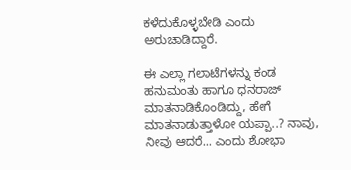ಕಳೆದುಕೊಳ್ಳಬೇಡಿ ಎಂದು ಅರುಚಾಡಿದ್ದಾರೆ.

ಈ ಎಲ್ಲಾ ಗಲಾಟೆಗಳನ್ನು ಕಂಡ ಹನುಮಂತು ಹಾಗೂ ಧನರಾಜ್ ಮಾತನಾಡಿಕೊಂಡಿದ್ದು, ಹೇಗೆ ಮಾತನಾಡುತ್ತಾಳೋ ಯಪ್ಪಾ..? ನಾವು, ನೀವು ಆದರೆ... ಎಂದು ಶೋಭಾ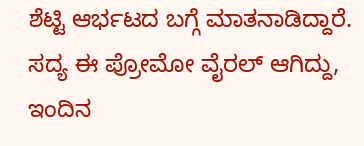ಶೆಟ್ಟಿ ಆರ್ಭಟದ ಬಗ್ಗೆ ಮಾತನಾಡಿದ್ದಾರೆ. ಸದ್ಯ ಈ ಪ್ರೋಮೋ ವೈರಲ್ ಆಗಿದ್ದು, ಇಂದಿನ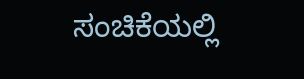ಸಂಚಿಕೆಯಲ್ಲಿ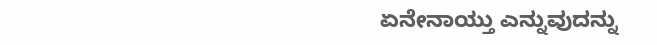ಏನೇನಾಯ್ತು ಎನ್ನುವುದನ್ನು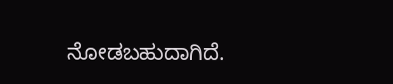ನೋಡಬಹುದಾಗಿದೆ.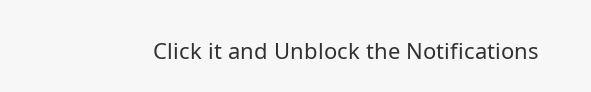Click it and Unblock the Notifications